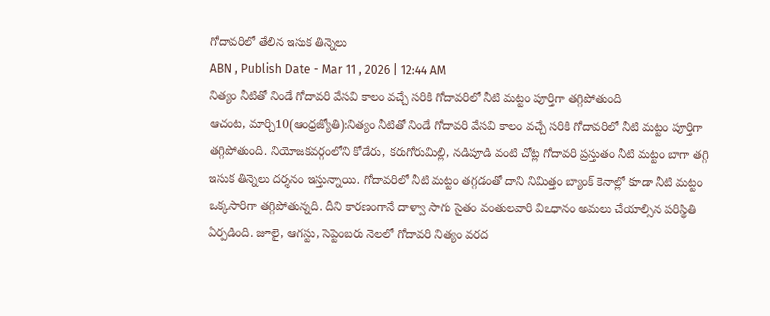గోదావరిలో తేలిన ఇసుక తిన్నెలు
ABN , Publish Date - Mar 11 , 2026 | 12:44 AM
నిత్యం నీటితో నిండే గోదావరి వేసవి కాలం వచ్చే సరికి గోదావరిలో నీటి మట్టం పూర్తిగా తగ్గిపోతుంది
ఆచంట, మార్చి10(ఆంధ్రజ్యోతి):నిత్యం నీటితో నిండే గోదావరి వేసవి కాలం వచ్చే సరికి గోదావరిలో నీటి మట్టం పూర్తిగా తగ్గిపోతుంది. నియోజకవర్గంలోని కోడేరు, కరుగోరుమిల్లి, నడిపూడి వంటి చోట్ల గోదావరి ప్రస్తుతం నీటి మట్టం బాగా తగ్గి ఇసుక తిన్నెలు దర్శనం ఇస్తున్నాయి. గోదావరిలో నీటి మట్టం తగ్గడంతో దాని నిమిత్తం బ్యాంక్ కెనాల్లో కూడా నీటి మట్టం ఒక్కసారిగా తగ్గిపోతున్నది. దీని కారణంగానే దాళ్వా సాగు సైతం వంతులవారి విఽధానం అమలు చేయాల్సిన పరిస్థితి ఏర్పడింది. జూలై, ఆగస్టు, సెప్టెంబరు నెలలో గోదావరి నిత్యం వరద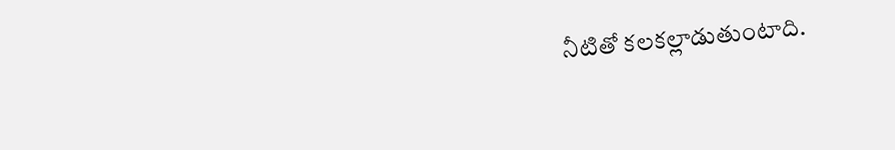నీటితో కలకల్లాడుతుంటాది.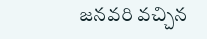జనవరి వచ్చిన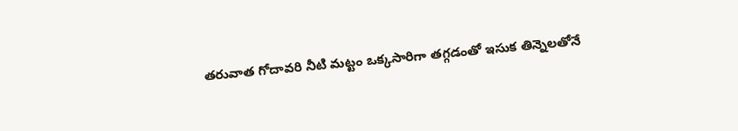తరువాత గోదావరి నీటి మట్టం ఒక్కసారిగా తగ్గడంతో ఇసుక తిన్నెలతోనే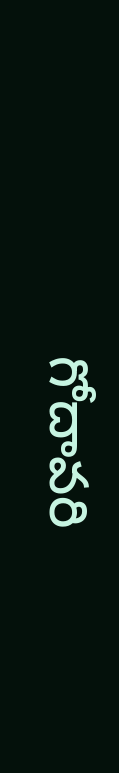గోదావరి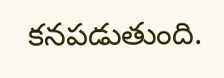కనపడుతుంది.